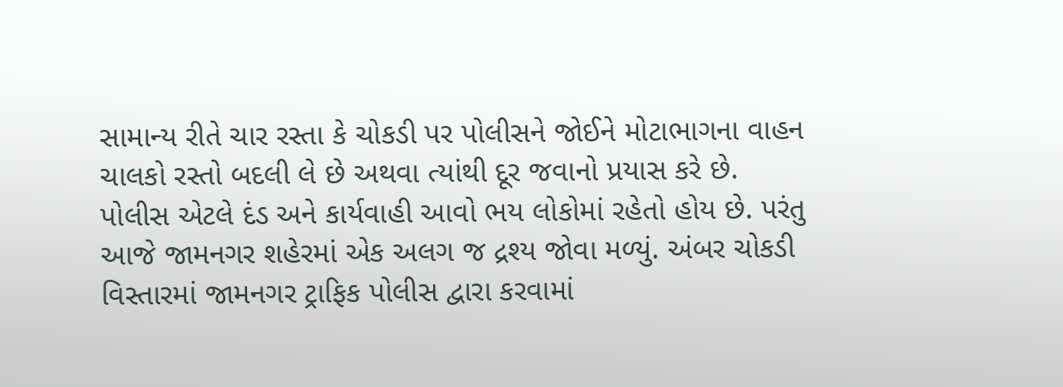સામાન્ય રીતે ચાર રસ્તા કે ચોકડી પર પોલીસને જોઈને મોટાભાગના વાહન ચાલકો રસ્તો બદલી લે છે અથવા ત્યાંથી દૂર જવાનો પ્રયાસ કરે છે. પોલીસ એટલે દંડ અને કાર્યવાહી આવો ભય લોકોમાં રહેતો હોય છે. પરંતુ આજે જામનગર શહેરમાં એક અલગ જ દ્રશ્ય જોવા મળ્યું. અંબર ચોકડી વિસ્તારમાં જામનગર ટ્રાફિક પોલીસ દ્વારા કરવામાં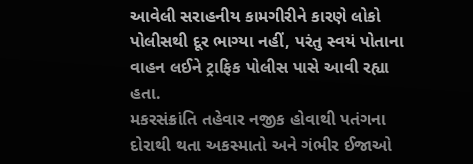આવેલી સરાહનીય કામગીરીને કારણે લોકો પોલીસથી દૂર ભાગ્યા નહીં, પરંતુ સ્વયં પોતાના વાહન લઈને ટ્રાફિક પોલીસ પાસે આવી રહ્યા હતા.
મકરસંક્રાંતિ તહેવાર નજીક હોવાથી પતંગના દોરાથી થતા અકસ્માતો અને ગંભીર ઈજાઓ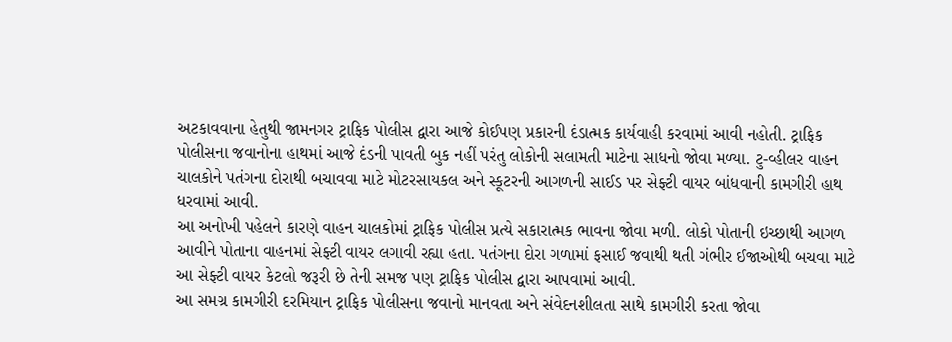અટકાવવાના હેતુથી જામનગર ટ્રાફિક પોલીસ દ્વારા આજે કોઈપણ પ્રકારની દંડાત્મક કાર્યવાહી કરવામાં આવી નહોતી. ટ્રાફિક પોલીસના જવાનોના હાથમાં આજે દંડની પાવતી બુક નહીં પરંતુ લોકોની સલામતી માટેના સાધનો જોવા મળ્યા. ટુ-વ્હીલર વાહન ચાલકોને પતંગના દોરાથી બચાવવા માટે મોટરસાયકલ અને સ્કૂટરની આગળની સાઈડ પર સેફ્ટી વાયર બાંધવાની કામગીરી હાથ ધરવામાં આવી.
આ અનોખી પહેલને કારણે વાહન ચાલકોમાં ટ્રાફિક પોલીસ પ્રત્યે સકારાત્મક ભાવના જોવા મળી. લોકો પોતાની ઇચ્છાથી આગળ આવીને પોતાના વાહનમાં સેફ્ટી વાયર લગાવી રહ્યા હતા. પતંગના દોરા ગળામાં ફસાઈ જવાથી થતી ગંભીર ઈજાઓથી બચવા માટે આ સેફ્ટી વાયર કેટલો જરૂરી છે તેની સમજ પણ ટ્રાફિક પોલીસ દ્વારા આપવામાં આવી.
આ સમગ્ર કામગીરી દરમિયાન ટ્રાફિક પોલીસના જવાનો માનવતા અને સંવેદનશીલતા સાથે કામગીરી કરતા જોવા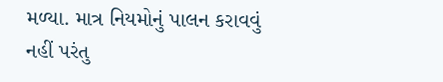મળ્યા. માત્ર નિયમોનું પાલન કરાવવું નહીં પરંતુ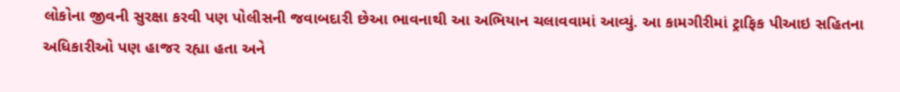લોકોના જીવની સુરક્ષા કરવી પણ પોલીસની જવાબદારી છેઆ ભાવનાથી આ અભિયાન ચલાવવામાં આવ્યું. આ કામગીરીમાં ટ્રાફિક પીઆઇ સહિતના અધિકારીઓ પણ હાજર રહ્યા હતા અને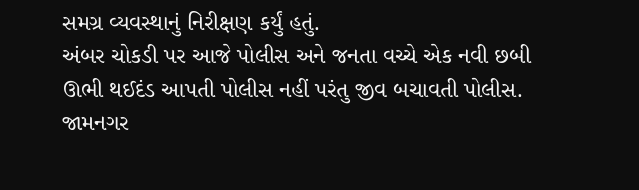સમગ્ર વ્યવસ્થાનું નિરીક્ષણ કર્યું હતું.
અંબર ચોકડી પર આજે પોલીસ અને જનતા વચ્ચે એક નવી છબી ઊભી થઈદંડ આપતી પોલીસ નહીં પરંતુ જીવ બચાવતી પોલીસ. જામનગર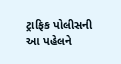ટ્રાફિક પોલીસની આ પહેલને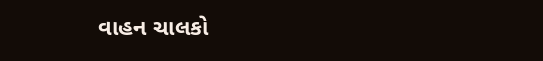વાહન ચાલકો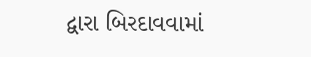દ્વારા બિરદાવવામાં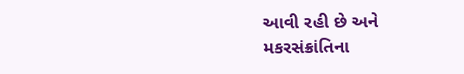આવી રહી છે અને મકરસંક્રાંતિના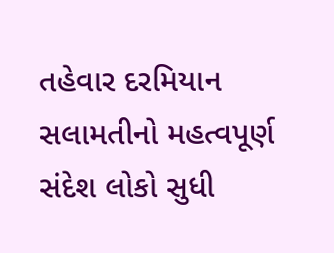તહેવાર દરમિયાન સલામતીનો મહત્વપૂર્ણ સંદેશ લોકો સુધી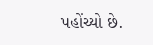પહોંચ્યો છે.